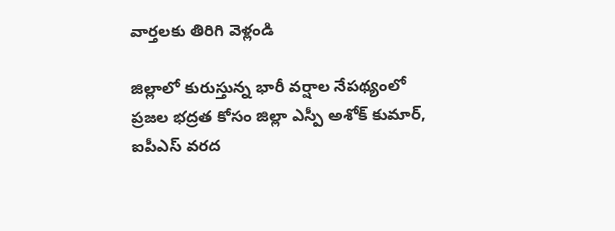వార్తలకు తిరిగి వెళ్లండి

జిల్లాలో కురుస్తున్న భారీ వర్షాల నేపథ్యంలో ప్రజల భద్రత కోసం జిల్లా ఎస్పీ అశోక్ కుమార్, ఐపీఎస్ వరద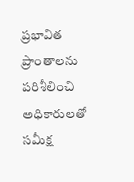ప్రభావిత ప్రాంతాలను పరిశీలించి అధికారులతో సమీక్ష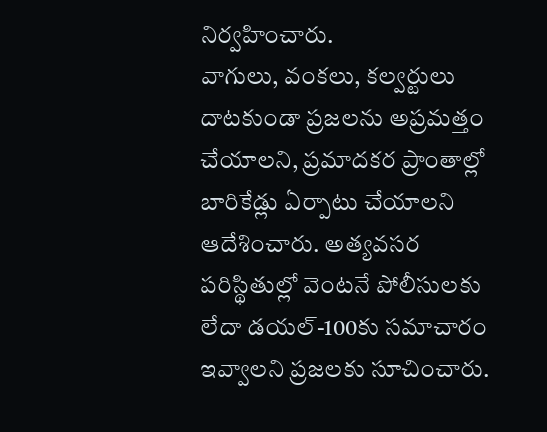నిర్వహించారు.
వాగులు, వంకలు, కల్వర్టులు దాటకుండా ప్రజలను అప్రమత్తం చేయాలని, ప్రమాదకర ప్రాంతాల్లో బారికేడ్లు ఏర్పాటు చేయాలని ఆదేశించారు. అత్యవసర పరిస్థితుల్లో వెంటనే పోలీసులకు లేదా డయల్-100కు సమాచారం ఇవ్వాలని ప్రజలకు సూచించారు.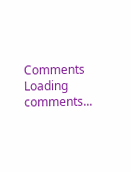Comments
Loading comments...